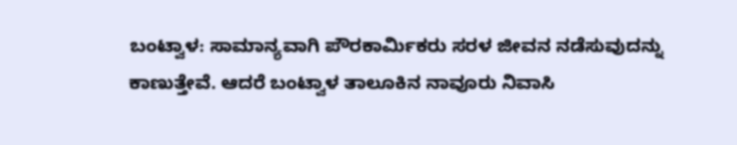ಬಂಟ್ವಾಳ: ಸಾಮಾನ್ಯವಾಗಿ ಪೌರಕಾರ್ಮಿಕರು ಸರಳ ಜೀವನ ನಡೆಸುವುದನ್ನು ಕಾಣುತ್ತೇವೆ. ಆದರೆ ಬಂಟ್ವಾಳ ತಾಲೂಕಿನ ನಾವೂರು ನಿವಾಸಿ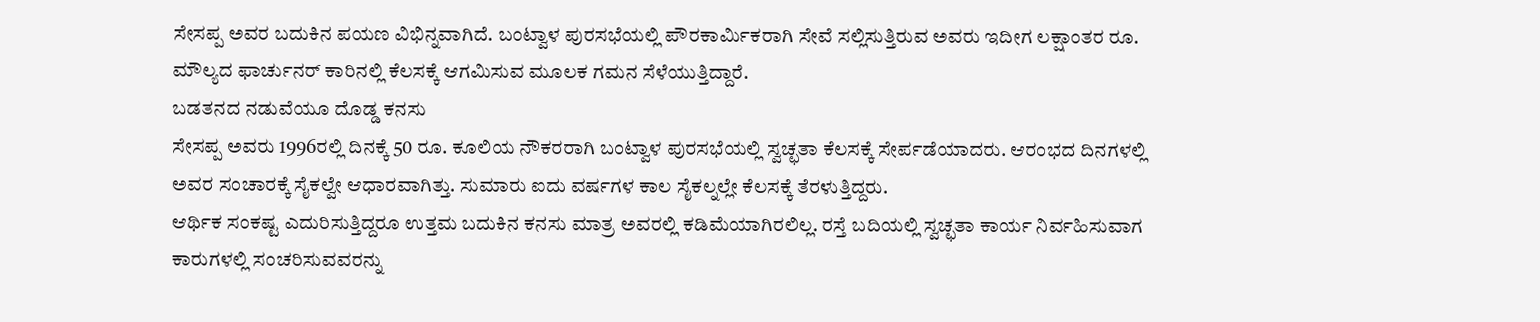ಸೇಸಪ್ಪ ಅವರ ಬದುಕಿನ ಪಯಣ ವಿಭಿನ್ನವಾಗಿದೆ. ಬಂಟ್ವಾಳ ಪುರಸಭೆಯಲ್ಲಿ ಪೌರಕಾರ್ಮಿಕರಾಗಿ ಸೇವೆ ಸಲ್ಲಿಸುತ್ತಿರುವ ಅವರು ಇದೀಗ ಲಕ್ಷಾಂತರ ರೂ. ಮೌಲ್ಯದ ಫಾರ್ಚುನರ್ ಕಾರಿನಲ್ಲಿ ಕೆಲಸಕ್ಕೆ ಆಗಮಿಸುವ ಮೂಲಕ ಗಮನ ಸೆಳೆಯುತ್ತಿದ್ದಾರೆ.
ಬಡತನದ ನಡುವೆಯೂ ದೊಡ್ಡ ಕನಸು
ಸೇಸಪ್ಪ ಅವರು 1996ರಲ್ಲಿ ದಿನಕ್ಕೆ 50 ರೂ. ಕೂಲಿಯ ನೌಕರರಾಗಿ ಬಂಟ್ವಾಳ ಪುರಸಭೆಯಲ್ಲಿ ಸ್ವಚ್ಛತಾ ಕೆಲಸಕ್ಕೆ ಸೇರ್ಪಡೆಯಾದರು. ಆರಂಭದ ದಿನಗಳಲ್ಲಿ ಅವರ ಸಂಚಾರಕ್ಕೆ ಸೈಕಲ್ವೇ ಆಧಾರವಾಗಿತ್ತು. ಸುಮಾರು ಐದು ವರ್ಷಗಳ ಕಾಲ ಸೈಕಲ್ನಲ್ಲೇ ಕೆಲಸಕ್ಕೆ ತೆರಳುತ್ತಿದ್ದರು.
ಆರ್ಥಿಕ ಸಂಕಷ್ಟ ಎದುರಿಸುತ್ತಿದ್ದರೂ ಉತ್ತಮ ಬದುಕಿನ ಕನಸು ಮಾತ್ರ ಅವರಲ್ಲಿ ಕಡಿಮೆಯಾಗಿರಲಿಲ್ಲ. ರಸ್ತೆ ಬದಿಯಲ್ಲಿ ಸ್ವಚ್ಛತಾ ಕಾರ್ಯ ನಿರ್ವಹಿಸುವಾಗ ಕಾರುಗಳಲ್ಲಿ ಸಂಚರಿಸುವವರನ್ನು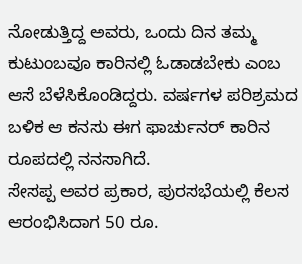ನೋಡುತ್ತಿದ್ದ ಅವರು, ಒಂದು ದಿನ ತಮ್ಮ ಕುಟುಂಬವೂ ಕಾರಿನಲ್ಲಿ ಓಡಾಡಬೇಕು ಎಂಬ ಆಸೆ ಬೆಳೆಸಿಕೊಂಡಿದ್ದರು. ವರ್ಷಗಳ ಪರಿಶ್ರಮದ ಬಳಿಕ ಆ ಕನಸು ಈಗ ಫಾರ್ಚುನರ್ ಕಾರಿನ ರೂಪದಲ್ಲಿ ನನಸಾಗಿದೆ.
ಸೇಸಪ್ಪ ಅವರ ಪ್ರಕಾರ, ಪುರಸಭೆಯಲ್ಲಿ ಕೆಲಸ ಆರಂಭಿಸಿದಾಗ 50 ರೂ.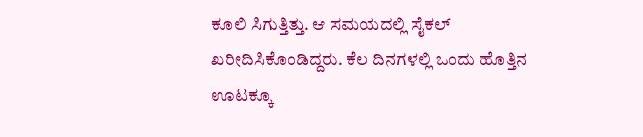ಕೂಲಿ ಸಿಗುತ್ತಿತ್ತು. ಆ ಸಮಯದಲ್ಲಿ ಸೈಕಲ್ ಖರೀದಿಸಿಕೊಂಡಿದ್ದರು. ಕೆಲ ದಿನಗಳಲ್ಲಿ ಒಂದು ಹೊತ್ತಿನ ಊಟಕ್ಕೂ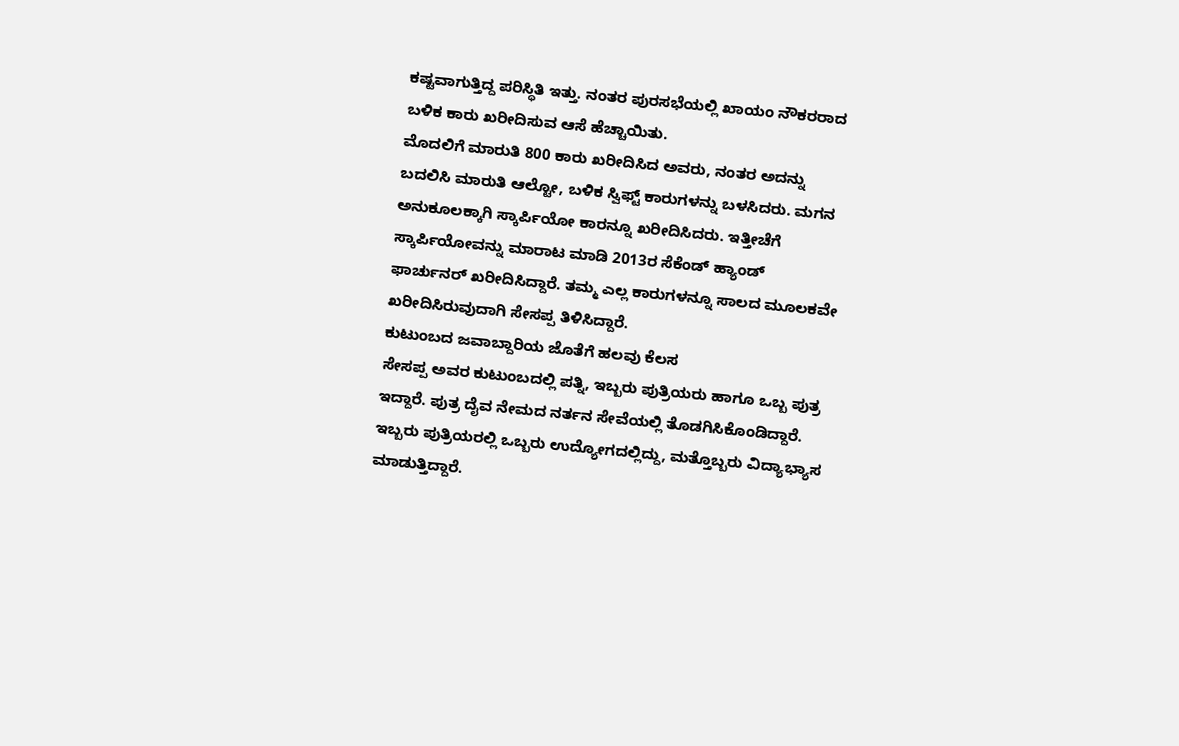ಕಷ್ಟವಾಗುತ್ತಿದ್ದ ಪರಿಸ್ಥಿತಿ ಇತ್ತು. ನಂತರ ಪುರಸಭೆಯಲ್ಲಿ ಖಾಯಂ ನೌಕರರಾದ ಬಳಿಕ ಕಾರು ಖರೀದಿಸುವ ಆಸೆ ಹೆಚ್ಚಾಯಿತು.
ಮೊದಲಿಗೆ ಮಾರುತಿ 800 ಕಾರು ಖರೀದಿಸಿದ ಅವರು, ನಂತರ ಅದನ್ನು ಬದಲಿಸಿ ಮಾರುತಿ ಆಲ್ಟೋ, ಬಳಿಕ ಸ್ವಿಫ್ಟ್ ಕಾರುಗಳನ್ನು ಬಳಸಿದರು. ಮಗನ ಅನುಕೂಲಕ್ಕಾಗಿ ಸ್ಕಾರ್ಪಿಯೋ ಕಾರನ್ನೂ ಖರೀದಿಸಿದರು. ಇತ್ತೀಚೆಗೆ ಸ್ಕಾರ್ಪಿಯೋವನ್ನು ಮಾರಾಟ ಮಾಡಿ 2013ರ ಸೆಕೆಂಡ್ ಹ್ಯಾಂಡ್ ಫಾರ್ಚುನರ್ ಖರೀದಿಸಿದ್ದಾರೆ. ತಮ್ಮ ಎಲ್ಲ ಕಾರುಗಳನ್ನೂ ಸಾಲದ ಮೂಲಕವೇ ಖರೀದಿಸಿರುವುದಾಗಿ ಸೇಸಪ್ಪ ತಿಳಿಸಿದ್ದಾರೆ.
ಕುಟುಂಬದ ಜವಾಬ್ದಾರಿಯ ಜೊತೆಗೆ ಹಲವು ಕೆಲಸ
ಸೇಸಪ್ಪ ಅವರ ಕುಟುಂಬದಲ್ಲಿ ಪತ್ನಿ, ಇಬ್ಬರು ಪುತ್ರಿಯರು ಹಾಗೂ ಒಬ್ಬ ಪುತ್ರ ಇದ್ದಾರೆ. ಪುತ್ರ ದೈವ ನೇಮದ ನರ್ತನ ಸೇವೆಯಲ್ಲಿ ತೊಡಗಿಸಿಕೊಂಡಿದ್ದಾರೆ. ಇಬ್ಬರು ಪುತ್ರಿಯರಲ್ಲಿ ಒಬ್ಬರು ಉದ್ಯೋಗದಲ್ಲಿದ್ದು, ಮತ್ತೊಬ್ಬರು ವಿದ್ಯಾಭ್ಯಾಸ ಮಾಡುತ್ತಿದ್ದಾರೆ.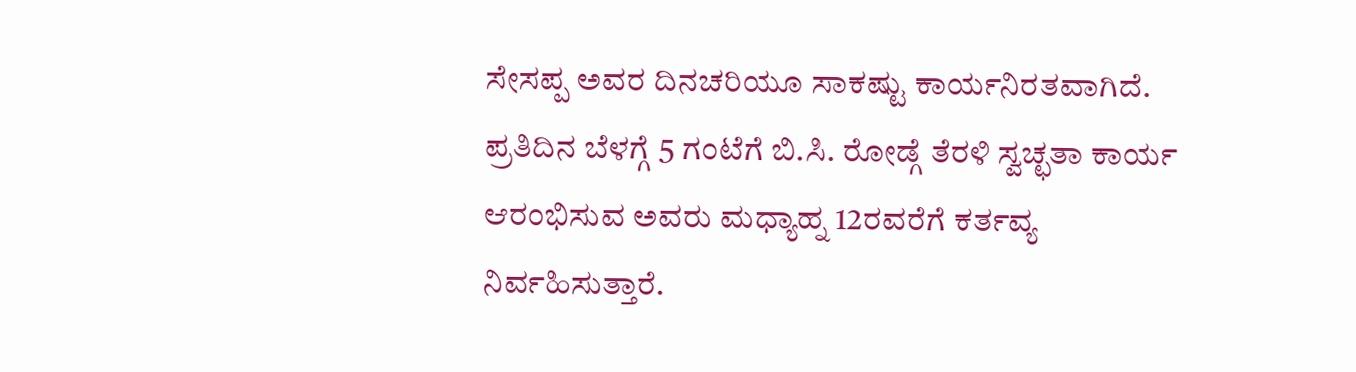ಸೇಸಪ್ಪ ಅವರ ದಿನಚರಿಯೂ ಸಾಕಷ್ಟು ಕಾರ್ಯನಿರತವಾಗಿದೆ. ಪ್ರತಿದಿನ ಬೆಳಗ್ಗೆ 5 ಗಂಟೆಗೆ ಬಿ.ಸಿ. ರೋಡ್ಗೆ ತೆರಳಿ ಸ್ವಚ್ಛತಾ ಕಾರ್ಯ ಆರಂಭಿಸುವ ಅವರು ಮಧ್ಯಾಹ್ನ 12ರವರೆಗೆ ಕರ್ತವ್ಯ ನಿರ್ವಹಿಸುತ್ತಾರೆ.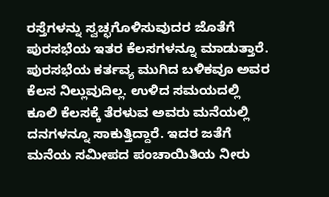ರಸ್ತೆಗಳನ್ನು ಸ್ವಚ್ಛಗೊಳಿಸುವುದರ ಜೊತೆಗೆ ಪುರಸಭೆಯ ಇತರ ಕೆಲಸಗಳನ್ನೂ ಮಾಡುತ್ತಾರೆ.
ಪುರಸಭೆಯ ಕರ್ತವ್ಯ ಮುಗಿದ ಬಳಿಕವೂ ಅವರ ಕೆಲಸ ನಿಲ್ಲುವುದಿಲ್ಲ. ಉಳಿದ ಸಮಯದಲ್ಲಿ ಕೂಲಿ ಕೆಲಸಕ್ಕೆ ತೆರಳುವ ಅವರು ಮನೆಯಲ್ಲಿ ದನಗಳನ್ನೂ ಸಾಕುತ್ತಿದ್ದಾರೆ. ಇದರ ಜತೆಗೆ ಮನೆಯ ಸಮೀಪದ ಪಂಚಾಯಿತಿಯ ನೀರು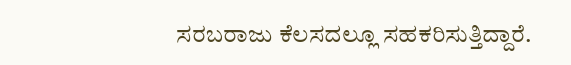ಸರಬರಾಜು ಕೆಲಸದಲ್ಲೂ ಸಹಕರಿಸುತ್ತಿದ್ದಾರೆ.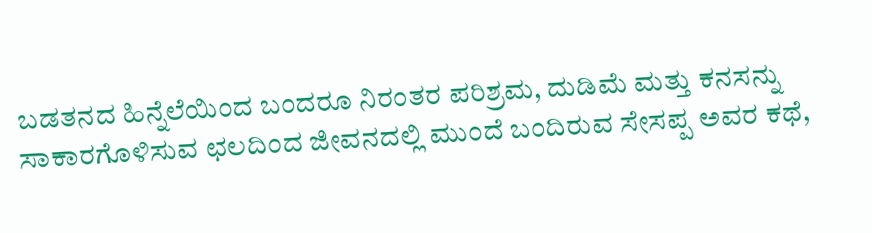ಬಡತನದ ಹಿನ್ನೆಲೆಯಿಂದ ಬಂದರೂ ನಿರಂತರ ಪರಿಶ್ರಮ, ದುಡಿಮೆ ಮತ್ತು ಕನಸನ್ನು ಸಾಕಾರಗೊಳಿಸುವ ಛಲದಿಂದ ಜೀವನದಲ್ಲಿ ಮುಂದೆ ಬಂದಿರುವ ಸೇಸಪ್ಪ ಅವರ ಕಥೆ,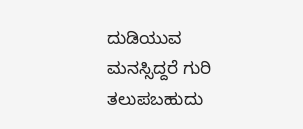ದುಡಿಯುವ ಮನಸ್ಸಿದ್ದರೆ ಗುರಿ ತಲುಪಬಹುದು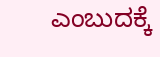ಎಂಬುದಕ್ಕೆ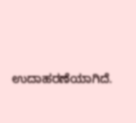ಉದಾಹರಣೆಯಾಗಿದೆ.